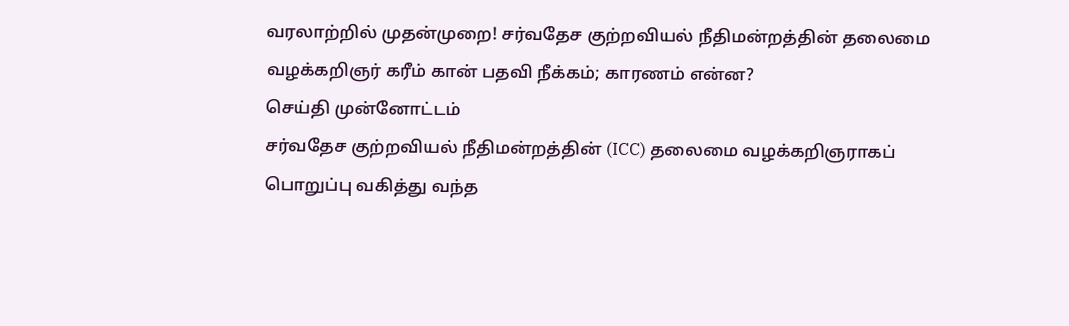வரலாற்றில் முதன்முறை! சர்வதேச குற்றவியல் நீதிமன்றத்தின் தலைமை வழக்கறிஞர் கரீம் கான் பதவி நீக்கம்; காரணம் என்ன?
செய்தி முன்னோட்டம்
சர்வதேச குற்றவியல் நீதிமன்றத்தின் (ICC) தலைமை வழக்கறிஞராகப் பொறுப்பு வகித்து வந்த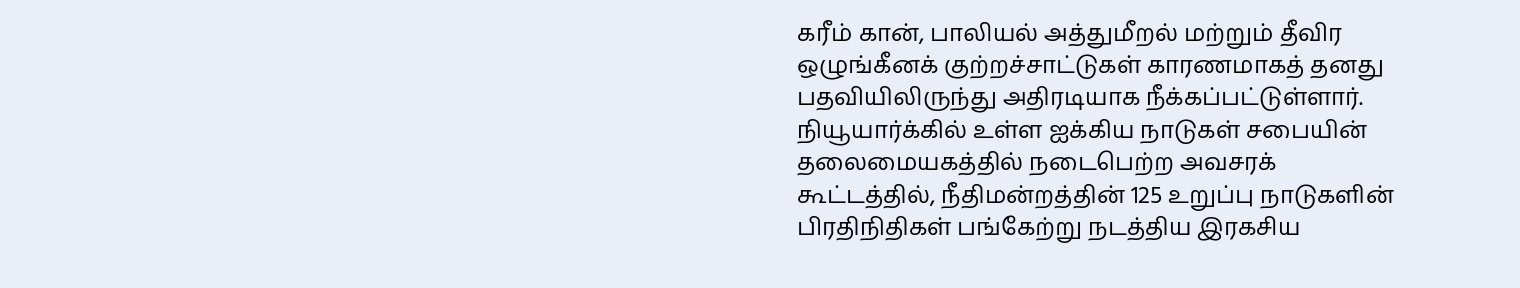கரீம் கான், பாலியல் அத்துமீறல் மற்றும் தீவிர ஒழுங்கீனக் குற்றச்சாட்டுகள் காரணமாகத் தனது பதவியிலிருந்து அதிரடியாக நீக்கப்பட்டுள்ளார். நியூயார்க்கில் உள்ள ஐக்கிய நாடுகள் சபையின் தலைமையகத்தில் நடைபெற்ற அவசரக் கூட்டத்தில், நீதிமன்றத்தின் 125 உறுப்பு நாடுகளின் பிரதிநிதிகள் பங்கேற்று நடத்திய இரகசிய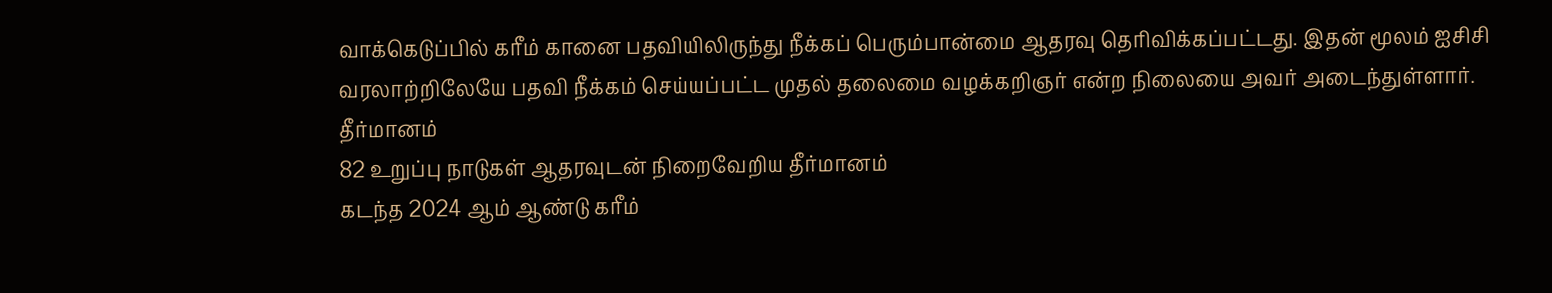வாக்கெடுப்பில் கரீம் கானை பதவியிலிருந்து நீக்கப் பெரும்பான்மை ஆதரவு தெரிவிக்கப்பட்டது. இதன் மூலம் ஐசிசி வரலாற்றிலேயே பதவி நீக்கம் செய்யப்பட்ட முதல் தலைமை வழக்கறிஞர் என்ற நிலையை அவர் அடைந்துள்ளார்.
தீர்மானம்
82 உறுப்பு நாடுகள் ஆதரவுடன் நிறைவேறிய தீர்மானம்
கடந்த 2024 ஆம் ஆண்டு கரீம்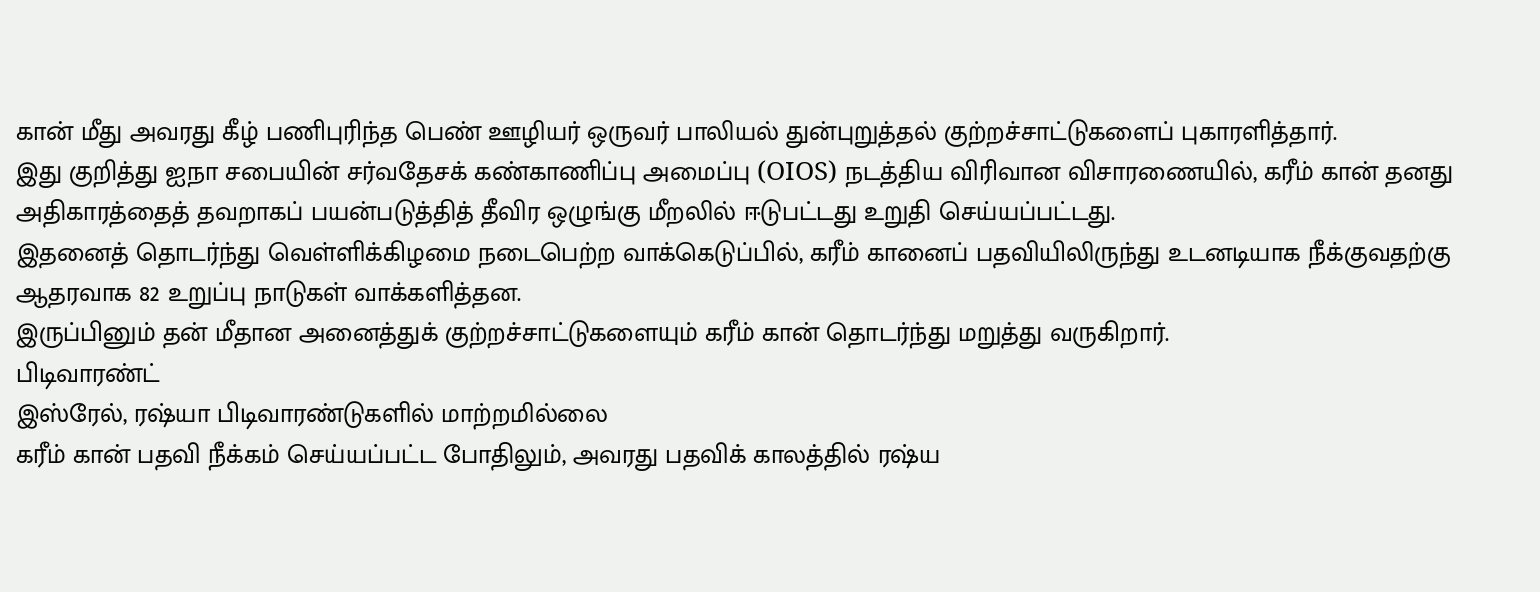கான் மீது அவரது கீழ் பணிபுரிந்த பெண் ஊழியர் ஒருவர் பாலியல் துன்புறுத்தல் குற்றச்சாட்டுகளைப் புகாரளித்தார்.
இது குறித்து ஐநா சபையின் சர்வதேசக் கண்காணிப்பு அமைப்பு (OIOS) நடத்திய விரிவான விசாரணையில், கரீம் கான் தனது அதிகாரத்தைத் தவறாகப் பயன்படுத்தித் தீவிர ஒழுங்கு மீறலில் ஈடுபட்டது உறுதி செய்யப்பட்டது.
இதனைத் தொடர்ந்து வெள்ளிக்கிழமை நடைபெற்ற வாக்கெடுப்பில், கரீம் கானைப் பதவியிலிருந்து உடனடியாக நீக்குவதற்கு ஆதரவாக 82 உறுப்பு நாடுகள் வாக்களித்தன.
இருப்பினும் தன் மீதான அனைத்துக் குற்றச்சாட்டுகளையும் கரீம் கான் தொடர்ந்து மறுத்து வருகிறார்.
பிடிவாரண்ட்
இஸ்ரேல், ரஷ்யா பிடிவாரண்டுகளில் மாற்றமில்லை
கரீம் கான் பதவி நீக்கம் செய்யப்பட்ட போதிலும், அவரது பதவிக் காலத்தில் ரஷ்ய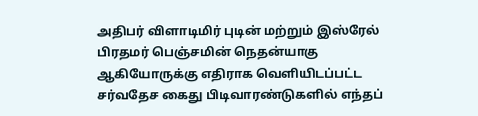அதிபர் விளாடிமிர் புடின் மற்றும் இஸ்ரேல் பிரதமர் பெஞ்சமின் நெதன்யாகு ஆகியோருக்கு எதிராக வெளியிடப்பட்ட சர்வதேச கைது பிடிவாரண்டுகளில் எந்தப்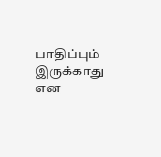பாதிப்பும் இருக்காது என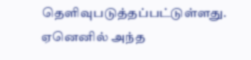தெளிவுபடுத்தப்பட்டுள்ளது.
ஏனெனில் அந்த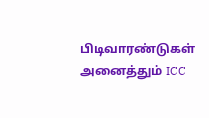பிடிவாரண்டுகள் அனைத்தும் ICC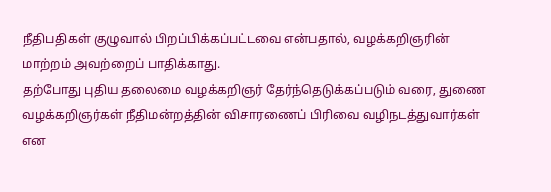நீதிபதிகள் குழுவால் பிறப்பிக்கப்பட்டவை என்பதால், வழக்கறிஞரின் மாற்றம் அவற்றைப் பாதிக்காது.
தற்போது புதிய தலைமை வழக்கறிஞர் தேர்ந்தெடுக்கப்படும் வரை, துணை வழக்கறிஞர்கள் நீதிமன்றத்தின் விசாரணைப் பிரிவை வழிநடத்துவார்கள் என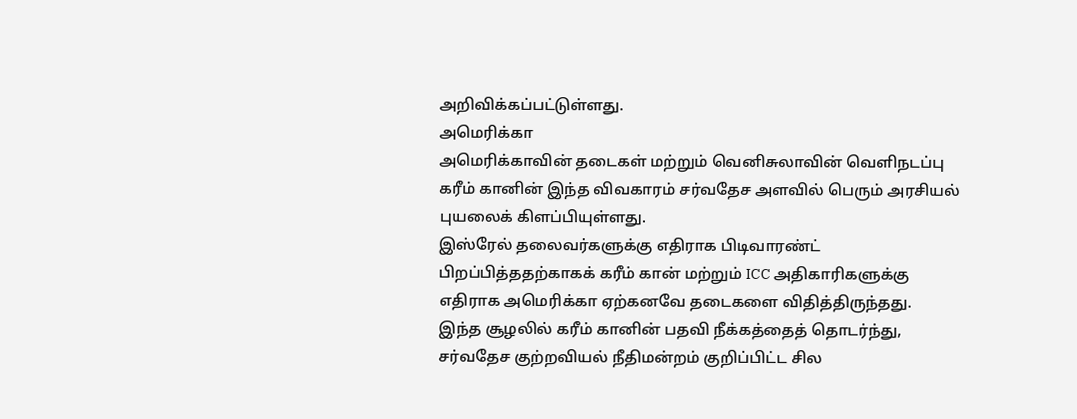அறிவிக்கப்பட்டுள்ளது.
அமெரிக்கா
அமெரிக்காவின் தடைகள் மற்றும் வெனிசுலாவின் வெளிநடப்பு
கரீம் கானின் இந்த விவகாரம் சர்வதேச அளவில் பெரும் அரசியல் புயலைக் கிளப்பியுள்ளது.
இஸ்ரேல் தலைவர்களுக்கு எதிராக பிடிவாரண்ட் பிறப்பித்ததற்காகக் கரீம் கான் மற்றும் ICC அதிகாரிகளுக்கு எதிராக அமெரிக்கா ஏற்கனவே தடைகளை விதித்திருந்தது.
இந்த சூழலில் கரீம் கானின் பதவி நீக்கத்தைத் தொடர்ந்து, சர்வதேச குற்றவியல் நீதிமன்றம் குறிப்பிட்ட சில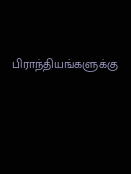பிராந்தியங்களுக்கு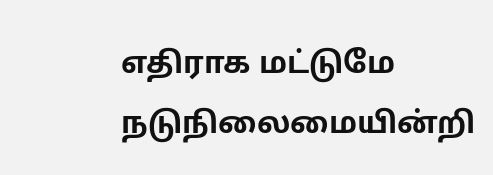எதிராக மட்டுமே நடுநிலைமையின்றி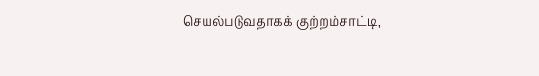செயல்படுவதாகக் குற்றம்சாட்டி,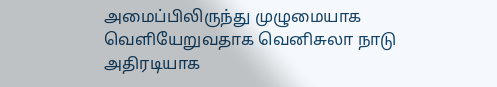அமைப்பிலிருந்து முழுமையாக வெளியேறுவதாக வெனிசுலா நாடு அதிரடியாக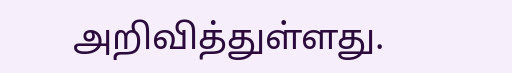அறிவித்துள்ளது.